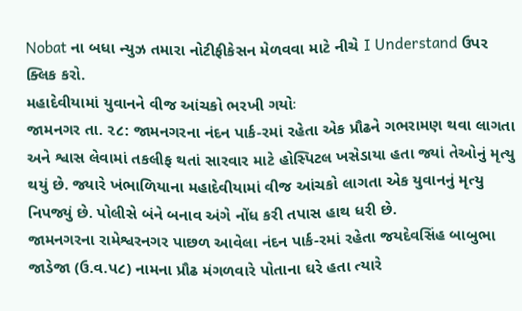Nobat ના બધા ન્યુઝ તમારા નોટીફીકેસન મેળવવા માટે નીચે I Understand ઉપર ક્લિક કરો.
મહાદેવીયામાં યુવાનને વીજ આંચકો ભરખી ગયોઃ
જામનગર તા. ૨૮: જામનગરના નંદન પાર્ક-રમાં રહેતા એક પ્રૌઢને ગભરામણ થવા લાગતા અને શ્વાસ લેવામાં તકલીફ થતાં સારવાર માટે હોસ્પિટલ ખસેડાયા હતા જ્યાં તેઓનું મૃત્યુ થયું છે. જ્યારે ખંભાળિયાના મહાદેવીયામાં વીજ આંચકો લાગતા એક યુવાનનું મૃત્યુ નિપજ્યું છે. પોલીસે બંને બનાવ અંગે નોંધ કરી તપાસ હાથ ધરી છે.
જામનગરના રામેશ્વરનગર પાછળ આવેલા નંદન પાર્ક-રમાં રહેતા જયદેવસિંહ બાબુભા જાડેજા (ઉ.વ.પ૮) નામના પ્રૌઢ મંગળવારે પોતાના ઘરે હતા ત્યારે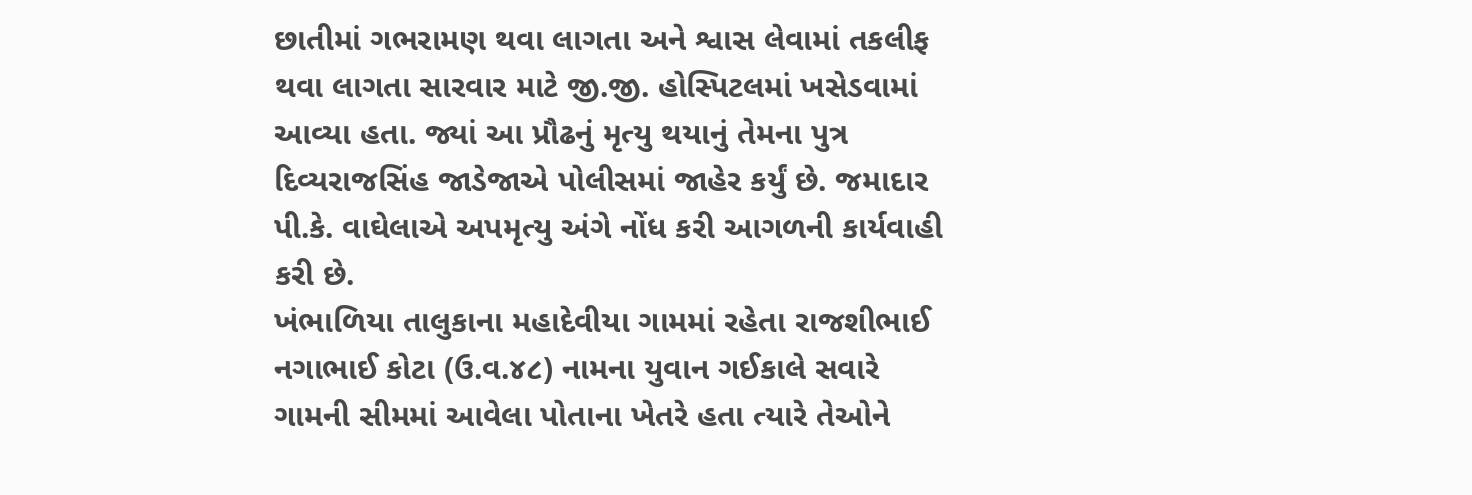છાતીમાં ગભરામણ થવા લાગતા અને શ્વાસ લેવામાં તકલીફ થવા લાગતા સારવાર માટે જી.જી. હોસ્પિટલમાં ખસેડવામાં આવ્યા હતા. જ્યાં આ પ્રૌઢનું મૃત્યુ થયાનું તેમના પુત્ર દિવ્યરાજસિંહ જાડેજાએ પોલીસમાં જાહેર કર્યું છે. જમાદાર પી.કે. વાઘેલાએ અપમૃત્યુ અંગે નોંધ કરી આગળની કાર્યવાહી કરી છે.
ખંભાળિયા તાલુકાના મહાદેવીયા ગામમાં રહેતા રાજશીભાઈ નગાભાઈ કોટા (ઉ.વ.૪૮) નામના યુવાન ગઈકાલે સવારે ગામની સીમમાં આવેલા પોતાના ખેતરે હતા ત્યારે તેઓને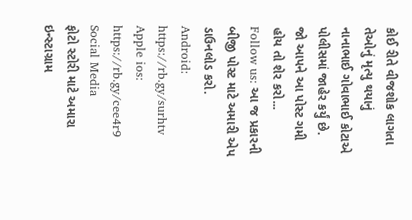કોઈ રીતે વીજશોક લાગતા તેઓનું મૃત્યુ થયાનું નાનાભાઈ ગોવાભાઈ કોટાએ પોલીસમાં જાહેર કર્યું છે.
જો આપને આ પોસ્ટ ગમી હોય તો શેર કરો...
Follow us: આ જ પ્રકારની બીજી પોસ્ટ માટે અમારી એપ ડાઉનલોડ કરો.
Android: https://rb.gy/surhtv
Apple ios: https://rb.gy/cee4r9
Social Media
ફોટો સ્ટોરી માટે અમારા ઇન્સ્ટાગ્રામ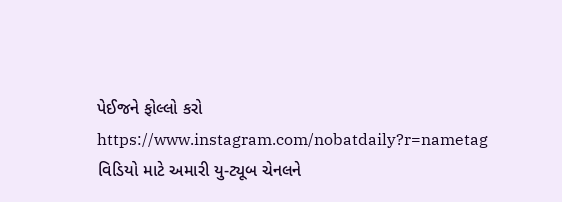પેઈજને ફોલ્લો કરો
https://www.instagram.com/nobatdaily?r=nametag
વિડિયો માટે અમારી યુ-ટ્યૂબ ચેનલને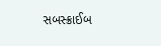સબસ્ક્રાઈબ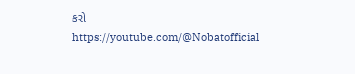કરો
https://youtube.com/@Nobatofficial